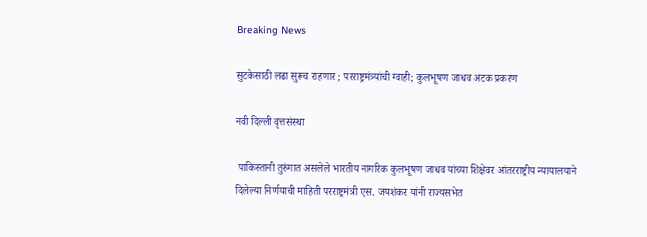Breaking News

सुटकेसाठी लढा सुरूच राहणार ; परराष्ट्रमंत्र्यांची ग्वाही; कुलभूषण जाधव अटक प्रकरण

नवी दिल्ली वृत्तसंस्था

 पाकिस्तानी तुरुंगात असलेले भारतीय नागरिक कुलभूषण जाधव यांच्या शिक्षेवर आंतरराष्ट्रीय न्यायालयाने दिलेल्या निर्णयाची माहिती परराष्ट्रमंत्री एस. जयशंकर यांनी राज्यसभेत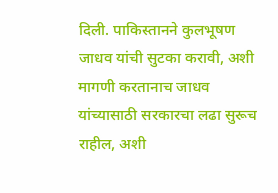दिली. पाकिस्तानने कुलभूषण जाधव यांची सुटका करावी, अशी मागणी करतानाच जाधव यांच्यासाठी सरकारचा लढा सुरूच राहील, अशी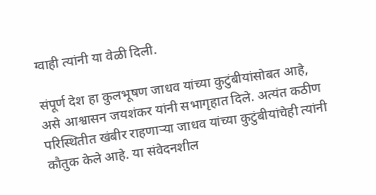ग्वाही त्यांनी या वेळी दिली.

संपूर्ण देश हा कुलभूषण जाधव यांच्या कुटुंबीयांसोबत आहे, असे आश्वासन जयशंकर यांनी सभागृहात दिले. अत्यंत कठीण परिस्थितीत खंबीर राहणार्‍या जाधव यांच्या कुटुंबीयांचेही त्यांनी कौतुक केले आहे. या संवेदनशील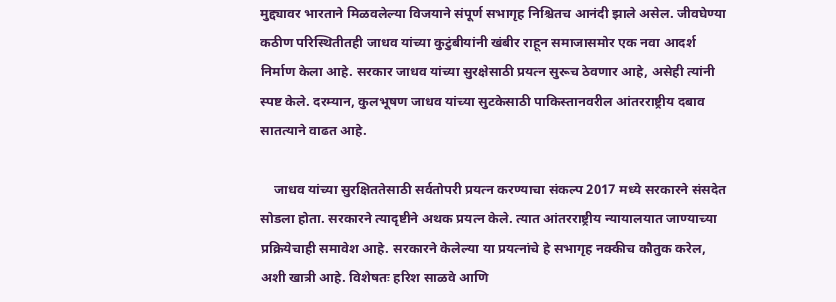मुद्द्यावर भारताने मिळवलेल्या विजयाने संपूर्ण सभागृह निश्चितच आनंदी झाले असेल. जीवघेण्या कठीण परिस्थितीतही जाधव यांच्या कुटुंबीयांनी खंबीर राहून समाजासमोर एक नवा आदर्श निर्माण केला आहे. सरकार जाधव यांच्या सुरक्षेसाठी प्रयत्न सुरूच ठेवणार आहे, असेही त्यांनी स्पष्ट केले. दरम्यान, कुलभूषण जाधव यांच्या सुटकेसाठी पाकिस्तानवरील आंतरराष्ट्रीय दबाव सातत्याने वाढत आहे.

    जाधव यांच्या सुरक्षिततेसाठी सर्वतोपरी प्रयत्न करण्याचा संकल्प 2017 मध्ये सरकारने संसदेत सोडला होता. सरकारने त्यादृष्टीने अथक प्रयत्न केले. त्यात आंतरराष्ट्रीय न्यायालयात जाण्याच्या प्रक्रियेचाही समावेश आहे. सरकारने केलेल्या या प्रयत्नांचे हे सभागृह नक्कीच कौतुक करेल, अशी खात्री आहे. विशेषतः हरिश साळवे आणि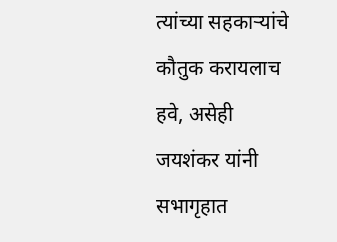त्यांच्या सहकार्‍यांचे कौतुक करायलाच हवे, असेही जयशंकर यांनी सभागृहात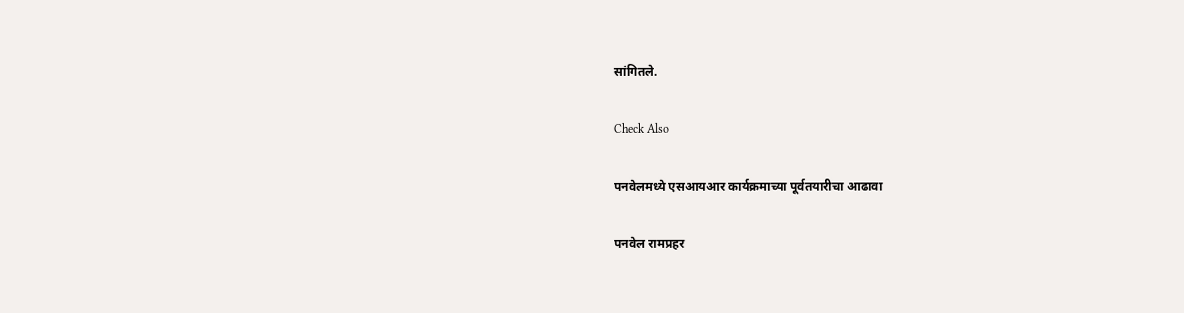सांगितले.

Check Also

पनवेलमध्ये एसआयआर कार्यक्रमाच्या पूर्वतयारीचा आढावा

पनवेल रामप्रहर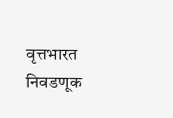वृत्तभारत निवडणूक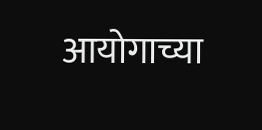आयोगाच्या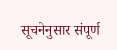सूचनेनुसार संपूर्ण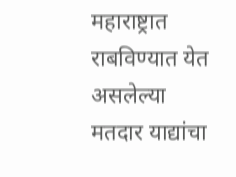महाराष्ट्रात राबविण्यात येत असलेल्या मतदार याद्यांचा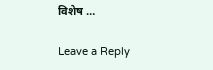विशेष …

Leave a Reply